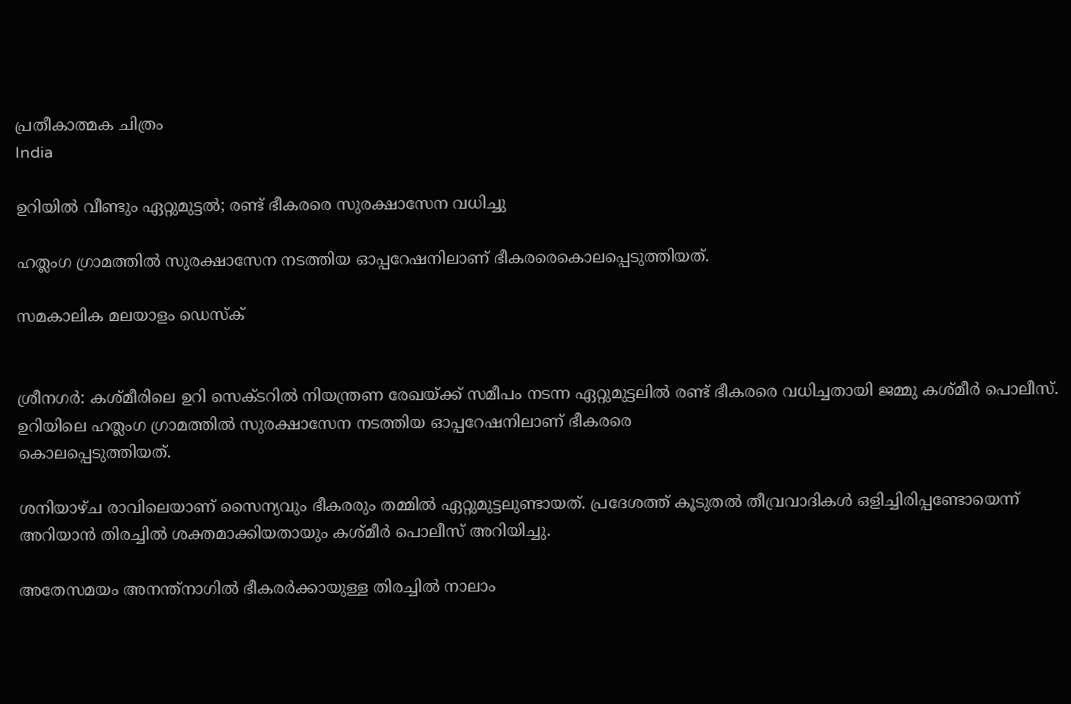പ്രതീകാത്മക ചിത്രം
India

ഉറിയില്‍ വീണ്ടും ഏറ്റുമുട്ടല്‍; രണ്ട് ഭീകരരെ സുരക്ഷാസേന വധിച്ചു

ഹത്ലംഗ ഗ്രാമത്തില്‍ സുരക്ഷാസേന നടത്തിയ ഓപ്പറേഷനിലാണ് ഭീകരരെകൊലപ്പെടുത്തിയത്.

സമകാലിക മലയാളം ഡെസ്ക്


ശ്രീനഗര്‍: കശ്മീരിലെ ഉറി സെക്ടറില്‍ നിയന്ത്രണ രേഖയ്ക്ക് സമീപം നടന്ന ഏറ്റുമുട്ടലില്‍ രണ്ട് ഭീകരരെ വധിച്ചതായി ജമ്മു കശ്മീര്‍ പൊലീസ്. ഉറിയിലെ ഹത്ലംഗ ഗ്രാമത്തില്‍ സുരക്ഷാസേന നടത്തിയ ഓപ്പറേഷനിലാണ് ഭീകരരെ
കൊലപ്പെടുത്തിയത്.

ശനിയാഴ്ച രാവിലെയാണ് സൈന്യവും ഭീകരരും തമ്മില്‍ ഏറ്റുമുട്ടലുണ്ടായത്. പ്രദേശത്ത് കൂടുതല്‍ തീവ്രവാദികള്‍ ഒളിച്ചിരിപ്പണ്ടോയെന്ന് അറിയാന്‍ തിരച്ചില്‍ ശക്തമാക്കിയതായും കശ്മീര്‍ പൊലീസ് അറിയിച്ചു.

അതേസമയം അനന്ത്‌നാഗില്‍ ഭീകരര്‍ക്കായുള്ള തിരച്ചില്‍ നാലാം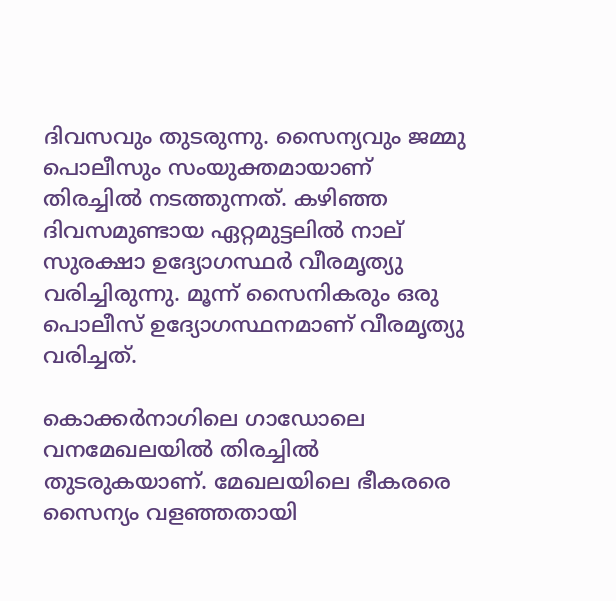ദിവസവും തുടരുന്നു. സൈന്യവും ജമ്മു പൊലീസും സംയുക്തമായാണ് തിരച്ചില്‍ നടത്തുന്നത്. കഴിഞ്ഞ ദിവസമുണ്ടായ ഏറ്റമുട്ടലില്‍ നാല് സുരക്ഷാ ഉദ്യോഗസ്ഥര്‍ വീരമൃത്യു വരിച്ചിരുന്നു. മൂന്ന് സൈനികരും ഒരു പൊലീസ് ഉദ്യോഗസ്ഥനമാണ് വീരമൃത്യു വരിച്ചത്.

കൊക്കര്‍നാഗിലെ ഗാഡോലെ വനമേഖലയില്‍ തിരച്ചില്‍ തുടരുകയാണ്. മേഖലയിലെ ഭീകരരെ സൈന്യം വളഞ്ഞതായി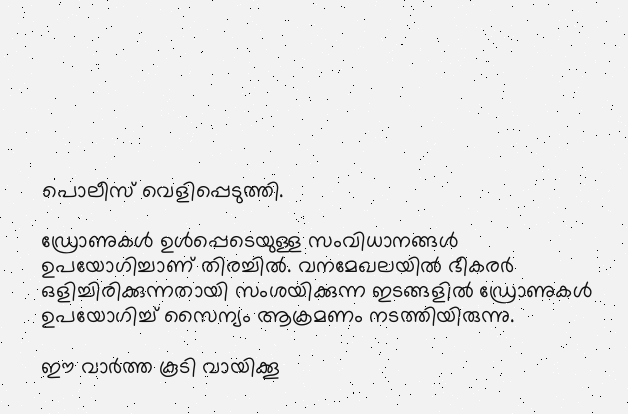പൊലീസ് വെളിപ്പെടുത്തി.

ഡ്രോണുകള്‍ ഉള്‍പ്പെടെയുള്ള സംവിധാനങ്ങള്‍ ഉപയോഗിച്ചാണ് തിരച്ചില്‍. വനമേഖലയില്‍ ഭീകരര്‍ ഒളിച്ചിരിക്കുന്നതായി സംശയിക്കുന്ന ഇടങ്ങളില്‍ ഡ്രോണുകള്‍ ഉപയോഗിച്ച് സൈന്യം ആക്രമണം നടത്തിയിരുന്നു.

ഈ വാര്‍ത്ത കൂടി വായിക്കൂ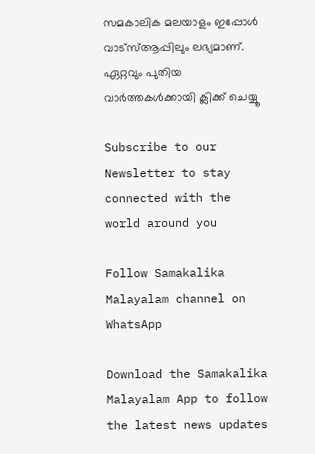സമകാലിക മലയാളം ഇപ്പോള്‍ വാട്‌സ്ആപ്പിലും ലഭ്യമാണ്. ഏറ്റവും പുതിയ വാര്‍ത്തകള്‍ക്കായി ക്ലിക്ക് ചെയ്യൂ

Subscribe to our Newsletter to stay connected with the world around you

Follow Samakalika Malayalam channel on WhatsApp

Download the Samakalika Malayalam App to follow the latest news updates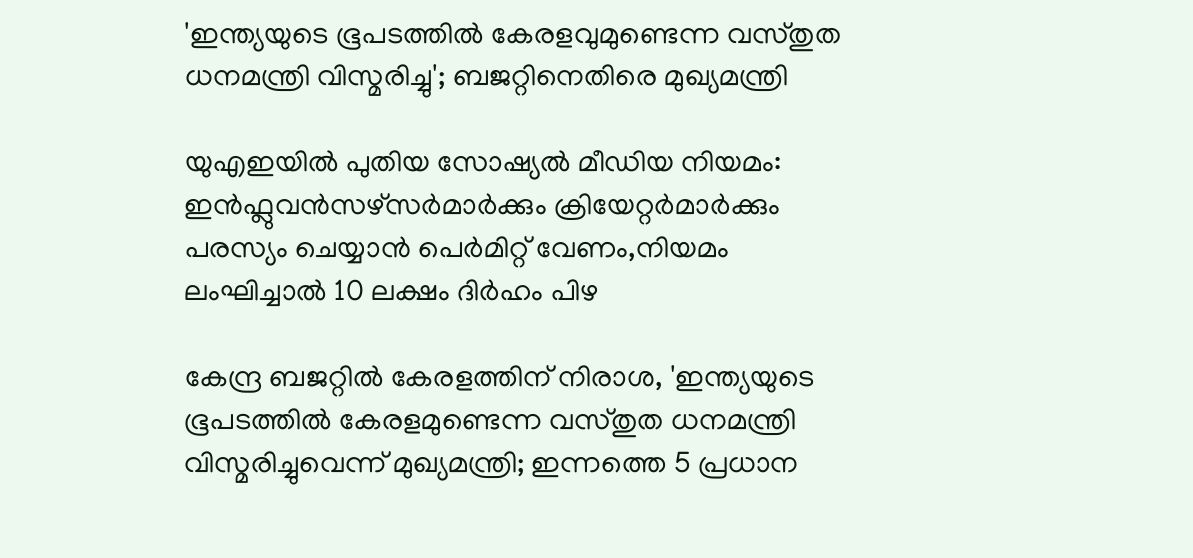'ഇന്ത്യയുടെ ഭൂപടത്തില്‍ കേരളവുമുണ്ടെന്ന വസ്തുത ധനമന്ത്രി വിസ്മരിച്ചു'; ബജറ്റിനെതിരെ മുഖ്യമന്ത്രി

യുഎഇയിൽ പുതിയ സോഷ്യൽ മീഡിയ നിയമം: ഇൻഫ്ലുവൻസഴ്സർമാർക്കും ക്രിയേറ്റർമാർക്കും പരസ്യം ചെയ്യാൻ പെർമിറ്റ് വേണം,നിയമം ലംഘിച്ചാൽ 10 ലക്ഷം ദിർഹം പിഴ

കേന്ദ്ര ബജറ്റില്‍ കേരളത്തിന് നിരാശ, 'ഇന്ത്യയുടെ ഭൂപടത്തില്‍ കേരളമുണ്ടെന്ന വസ്തുത ധനമന്ത്രി വിസ്മരിച്ചുവെന്ന് മുഖ്യമന്ത്രി; ഇന്നത്തെ 5 പ്രധാന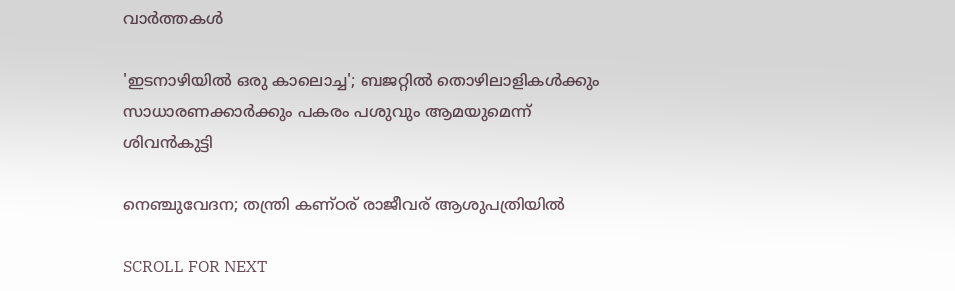വാര്‍ത്തകള്‍

'ഇടനാഴിയില്‍ ഒരു കാലൊച്ച'; ബജറ്റില്‍ തൊഴിലാളികള്‍ക്കും സാധാരണക്കാര്‍ക്കും പകരം പശുവും ആമയുമെന്ന് ശിവന്‍കുട്ടി

നെഞ്ചുവേദന; തന്ത്രി കണ്ഠര് രാജീവര് ആശുപത്രിയില്‍

SCROLL FOR NEXT